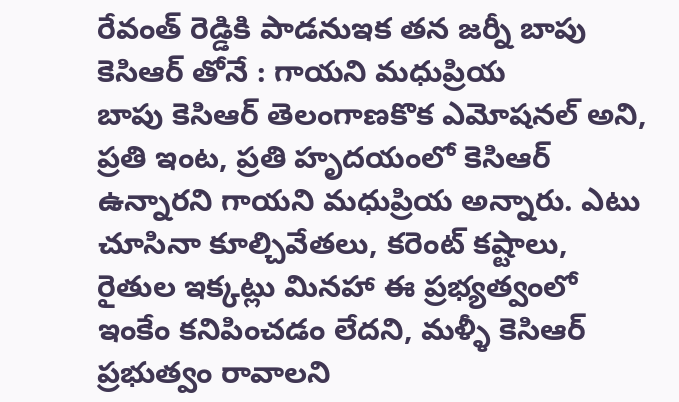రేవంత్ రెడ్డికి పాడనుఇక తన జర్నీ బాపు కెసిఆర్ తోనే : గాయని మధుప్రియ
బాపు కెసిఆర్ తెలంగాణకొక ఎమోషనల్ అని, ప్రతి ఇంట, ప్రతి హృదయంలో కెసిఆర్ ఉన్నారని గాయని మధుప్రియ అన్నారు. ఎటు చూసినా కూల్చివేతలు, కరెంట్ కష్టాలు, రైతుల ఇక్కట్లు మినహా ఈ ప్రభ్యత్వంలో ఇంకేం కనిపించడం లేదని, మళ్ళీ కెసిఆర్ ప్రభుత్వం రావాలని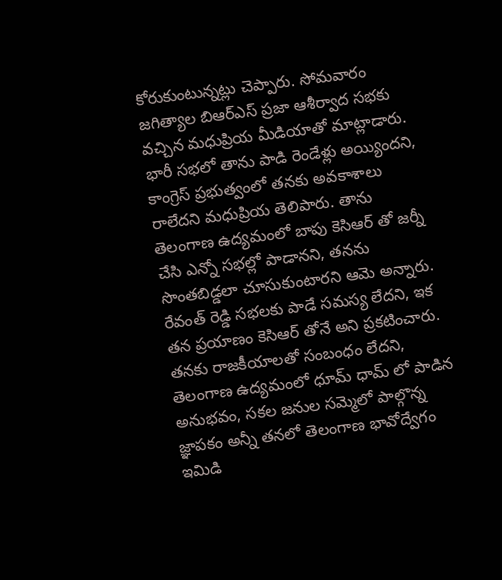కోరుకుంటున్నట్లు చెప్పారు. సోమవారం జగిత్యాల బిఆర్ఎస్ ప్రజా ఆశీర్వాద సభకు వచ్చిన మధుప్రియ మీడియాతో మాట్లాడారు.
భారీ సభలో తాను పాడి రెండేళ్లు అయ్యిందని, కాంగ్రెస్ ప్రభుత్వంలో తనకు అవకాశాలు రాలేదని మధుప్రియ తెలిపారు. తాను తెలంగాణ ఉద్యమంలో బాపు కెసిఆర్ తో జర్నీ చేసి ఎన్నో సభల్లో పాడానని, తనను సొంతబిడ్డలా చూసుకుంటారని ఆమె అన్నారు. రేవంత్ రెడ్డి సభలకు పాడే సమస్య లేదని, ఇక తన ప్రయాణం కెసిఆర్ తోనే అని ప్రకటించారు. తనకు రాజకీయాలతో సంబంధం లేదని, తెలంగాణ ఉద్యమంలో ధూమ్ ధామ్ లో పాడిన అనుభవం, సకల జనుల సమ్మెలో పాల్గొన్న జ్ఞాపకం అన్నీ తనలో తెలంగాణ భావోద్వేగం ఇమిడి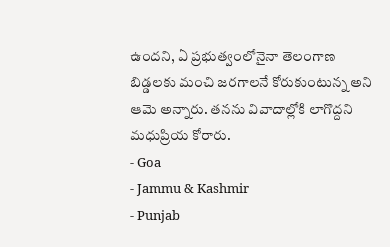ఉందని, ఏ ప్రభుత్వంలోనైనా తెలంగాణ బిడ్డలకు మంచి జరగాలనే కోరుకుంటున్న అని ఆమె అన్నారు. తనను వివాదాల్లోకి లాగొద్దని మధుప్రియ కోరారు.
- Goa
- Jammu & Kashmir
- Punjab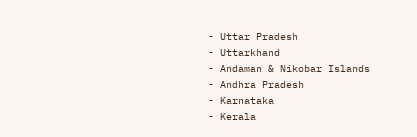- Uttar Pradesh
- Uttarkhand
- Andaman & Nikobar Islands
- Andhra Pradesh
- Karnataka
- Kerala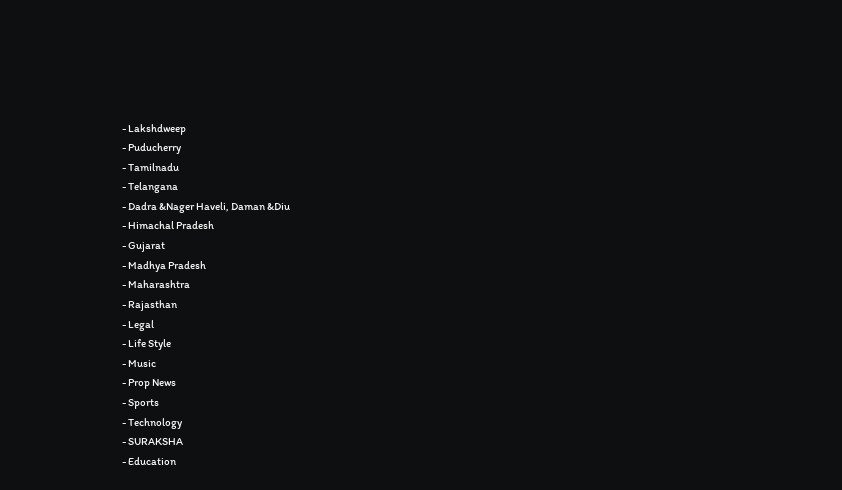- Lakshdweep
- Puducherry
- Tamilnadu
- Telangana
- Dadra &Nager Haveli, Daman &Diu
- Himachal Pradesh
- Gujarat
- Madhya Pradesh
- Maharashtra
- Rajasthan
- Legal
- Life Style
- Music
- Prop News
- Sports
- Technology
- SURAKSHA
- Education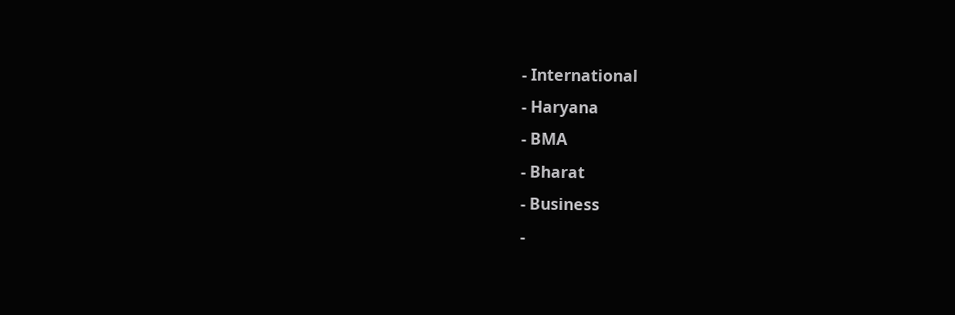- International
- Haryana
- BMA
- Bharat
- Business
-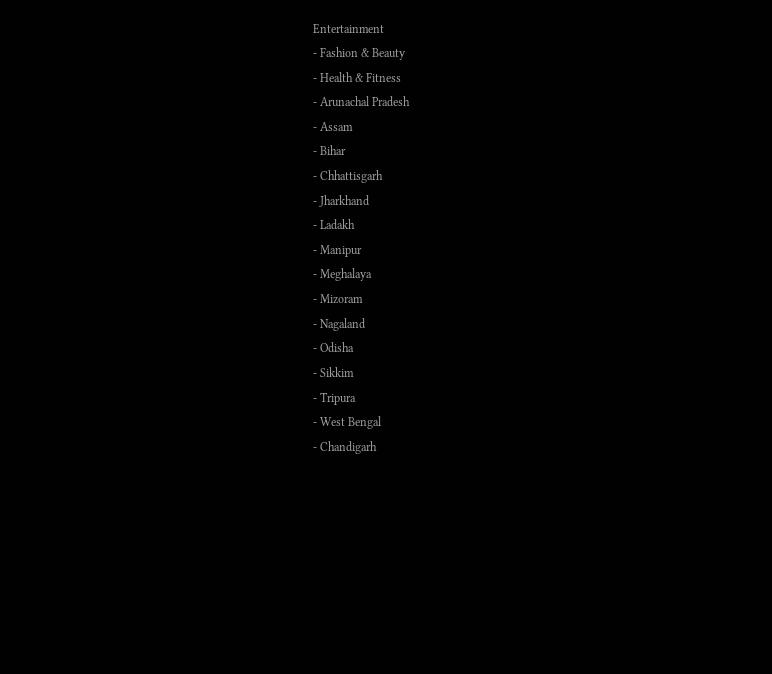Entertainment
- Fashion & Beauty
- Health & Fitness
- Arunachal Pradesh
- Assam
- Bihar
- Chhattisgarh
- Jharkhand
- Ladakh
- Manipur
- Meghalaya
- Mizoram
- Nagaland
- Odisha
- Sikkim
- Tripura
- West Bengal
- Chandigarh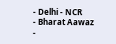- Delhi - NCR
- Bharat Aawaz
-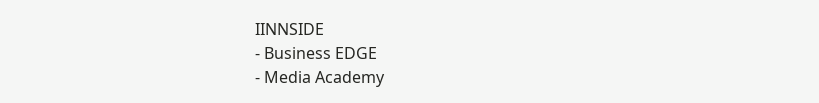IINNSIDE
- Business EDGE
- Media Academy